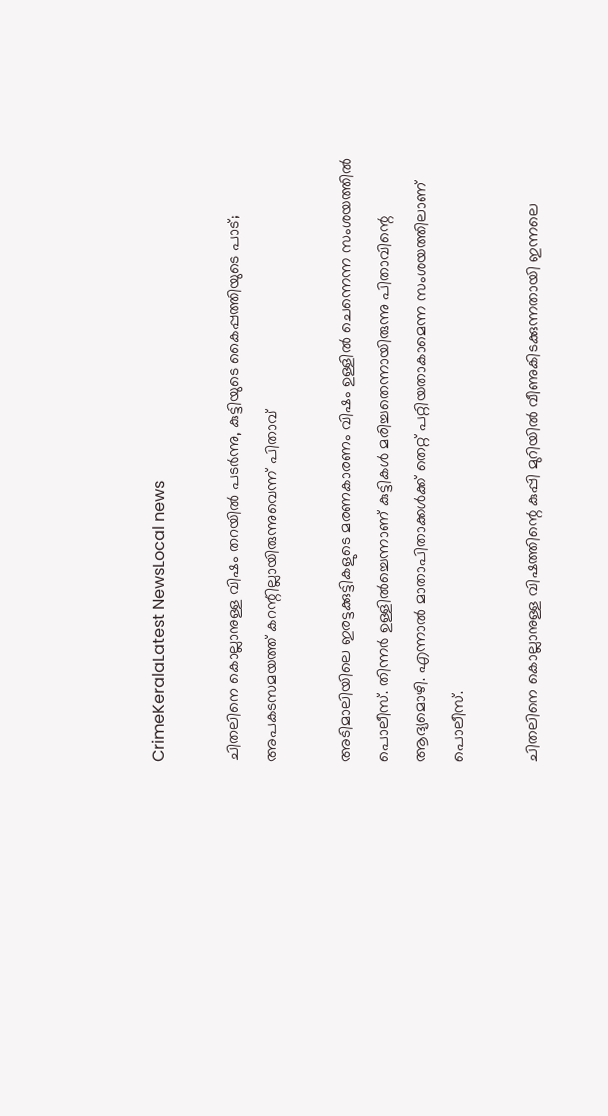CrimeKeralaLatest NewsLocal news

ചിതലിനെ കൊല്ലാനുള്ള വിഷം തറയില്‍ പടര്‍ന്നു, കുട്ടിയുടെ കൈപ്പത്തിയുടെ പാട്; അപകടസമയത്ത് കറന്റില്ലായിരുന്നുവെന്ന് പിതാവ്

അടിമാലിയിലെ ഇരട്ടക്കുട്ടികളുടെ മരണകാരണം വിഷം ഉള്ളില്‍ ചെന്നെന്ന സംശയത്തില്‍ പൊലീസ്. തിന്നര്‍ ഉള്ളില്‍ച്ചെന്നാണ് കുട്ടികള്‍ മരിച്ചതെന്നായിരുന്നു പിതാവിന്റെ ആദ്യമൊഴി. എന്നാല്‍ മാതാപിതാക്കള്‍ക്ക് തെറ്റ് പറ്റിയതാകാമെന്ന സംശയത്തിലാണ് പൊലീസ്.

ചിതലിനെ കൊല്ലാനുള്ള വിഷത്തിന്റെ കുപ്പി മുറിയില്‍ വീണുകിടക്കുന്നതായി ഇന്നലെ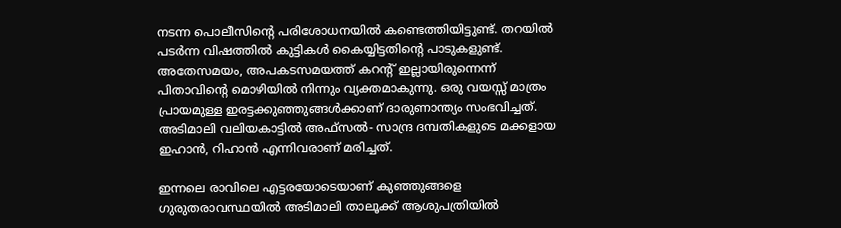നടന്ന പൊലീസിന്റെ പരിശോധനയില്‍ കണ്ടെത്തിയിട്ടുണ്ട്. തറയില്‍ പടര്‍ന്ന വിഷത്തില്‍ കുട്ടികള്‍ കൈയ്യിട്ടതിന്റെ പാടുകളുണ്ട്. അതേസമയം, അപകടസമയത്ത് കറന്റ് ഇല്ലായിരുന്നെന്ന് പിതാവിന്റെ മൊഴിയില്‍ നിന്നും വ്യക്തമാകുന്നു. ഒരു വയസ്സ് മാത്രം പ്രായമുള്ള ഇരട്ടക്കുഞ്ഞുങ്ങള്‍ക്കാണ് ദാരുണാന്ത്യം സംഭവിച്ചത്. അടിമാലി വലിയകാട്ടിൽ അഫ്സൽ- സാന്ദ്ര ദമ്പതികളുടെ മക്കളായ ഇഹാൻ, റിഹാൻ എന്നിവരാണ് മരിച്ചത്.

ഇന്നലെ രാവിലെ എട്ടരയോടെയാണ് കുഞ്ഞുങ്ങളെ ഗുരുതരാവസ്ഥയിൽ അടിമാലി താലൂക്ക് ആശുപത്രിയിൽ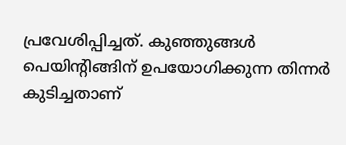പ്രവേശിപ്പിച്ചത്. കുഞ്ഞുങ്ങൾ പെയിന്റിങ്ങിന് ഉപയോഗിക്കുന്ന തിന്നർ കുടിച്ചതാണ്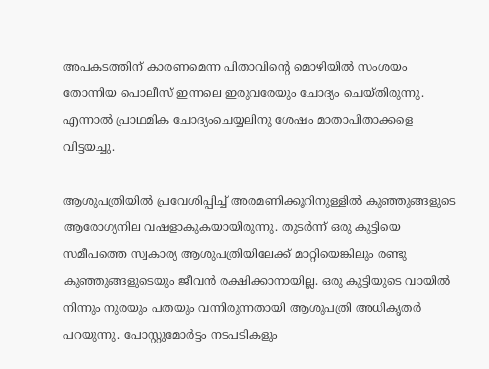അപകടത്തിന് കാരണമെന്ന പിതാവിന്റെ മൊഴിയില്‍ സംശയം തോന്നിയ പൊലീസ് ഇന്നലെ ഇരുവരേയും ചോദ്യം ചെയ്തിരുന്നു. എന്നാല്‍ പ്രാഥമിക ചോദ്യംചെയ്യലിനു ശേഷം മാതാപിതാക്കളെ വിട്ടയച്ചു.

ആശുപത്രിയിൽ പ്രവേശിപ്പിച്ച് അരമണിക്കൂറിനുള്ളിൽ കുഞ്ഞുങ്ങളുടെ ആരോഗ്യനില വഷളാകുകയായിരുന്നു. തുടർന്ന് ഒരു കുട്ടിയെ സമീപത്തെ സ്വകാര്യ ആശുപത്രിയിലേക്ക് മാറ്റിയെങ്കിലും രണ്ടു കുഞ്ഞുങ്ങളുടെയും ജീവൻ രക്ഷിക്കാനായില്ല. ഒരു കുട്ടിയുടെ വായില്‍ നിന്നും നുരയും പതയും വന്നിരുന്നതായി ആശുപത്രി അധികൃതര്‍ പറയുന്നു. പോസ്റ്റുമോർട്ടം നടപടികളും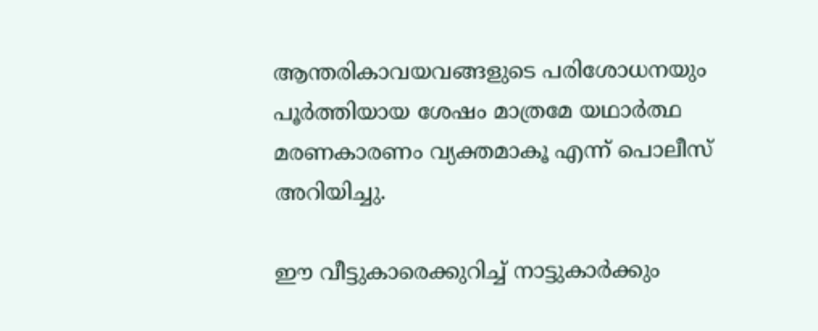ആന്തരികാവയവങ്ങളുടെ പരിശോധനയും പൂർത്തിയായ ശേഷം മാത്രമേ യഥാർത്ഥ മരണകാരണം വ്യക്തമാകൂ എന്ന് പൊലീസ് അറിയിച്ചു.

ഈ വീട്ടുകാരെക്കുറിച്ച് നാട്ടുകാര്‍ക്കും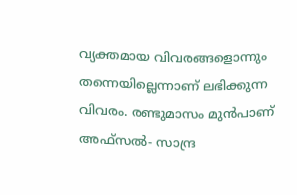വ്യക്തമായ വിവരങ്ങളൊന്നും തന്നെയില്ലെന്നാണ് ലഭിക്കുന്ന വിവരം. രണ്ടുമാസം മുന്‍പാണ് അഫ്സൽ- സാന്ദ്ര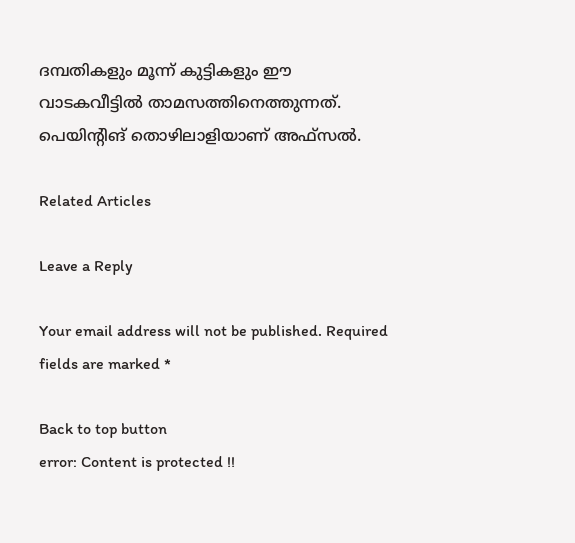ദമ്പതികളും മൂന്ന് കുട്ടികളും ഈ വാടകവീട്ടില്‍ താമസത്തിനെത്തുന്നത്. പെയിന്റിങ് തൊഴിലാളിയാണ് അഫ്സല്‍.

Related Articles

Leave a Reply

Your email address will not be published. Required fields are marked *

Back to top button
error: Content is protected !!